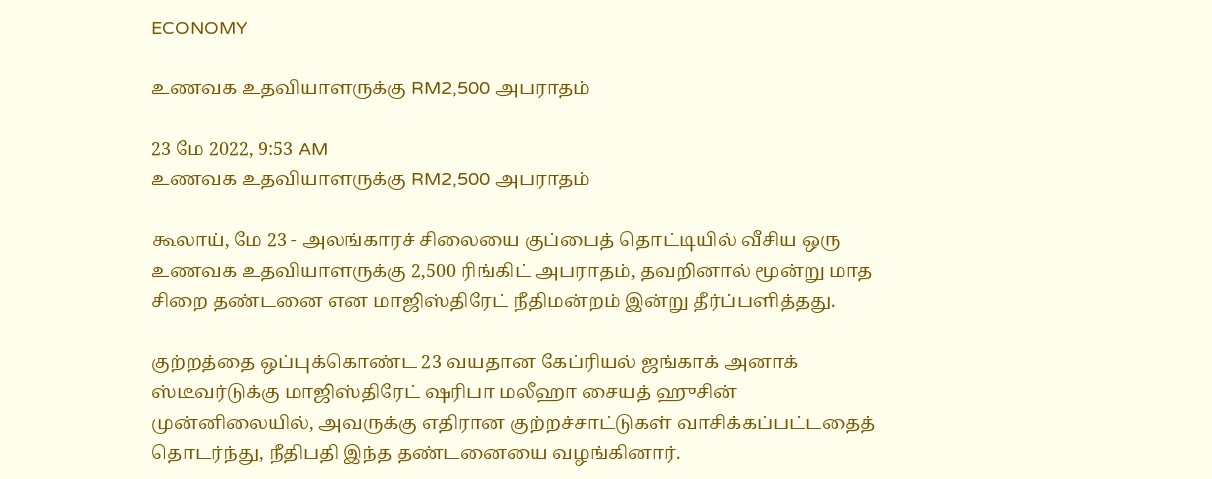ECONOMY

உணவக உதவியாளருக்கு RM2,500 அபராதம்

23 மே 2022, 9:53 AM
உணவக உதவியாளருக்கு RM2,500 அபராதம்

கூலாய், மே 23 - அலங்காரச் சிலையை குப்பைத் தொட்டியில் வீசிய ஒரு உணவக உதவியாளருக்கு 2,500 ரிங்கிட் அபராதம், தவறினால் மூன்று மாத சிறை தண்டனை என மாஜிஸ்திரேட் நீதிமன்றம் இன்று தீர்ப்பளித்தது.

குற்றத்தை ஒப்புக்கொண்ட 23 வயதான கேப்ரியல் ஜங்காக் அனாக் ஸ்டீவர்டுக்கு மாஜிஸ்திரேட் ஷரிபா மலீஹா சையத் ஹுசின் முன்னிலையில், அவருக்கு எதிரான குற்றச்சாட்டுகள் வாசிக்கப்பட்டதைத் தொடர்ந்து, நீதிபதி இந்த தண்டனையை வழங்கினார்.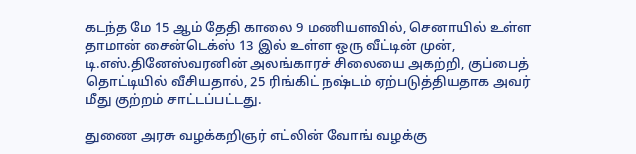கடந்த மே 15 ஆம் தேதி காலை 9 மணியளவில், செனாயில் உள்ள தாமான் சைன்டெக்ஸ் 13 இல் உள்ள ஒரு வீட்டின் முன், டி.எஸ்.தினேஸ்வரனின் அலங்காரச் சிலையை அகற்றி, குப்பைத் தொட்டியில் வீசியதால், 25 ரிங்கிட் நஷ்டம் ஏற்படுத்தியதாக அவர் மீது குற்றம் சாட்டப்பட்டது.

துணை அரசு வழக்கறிஞர் எட்லின் வோங் வழக்கு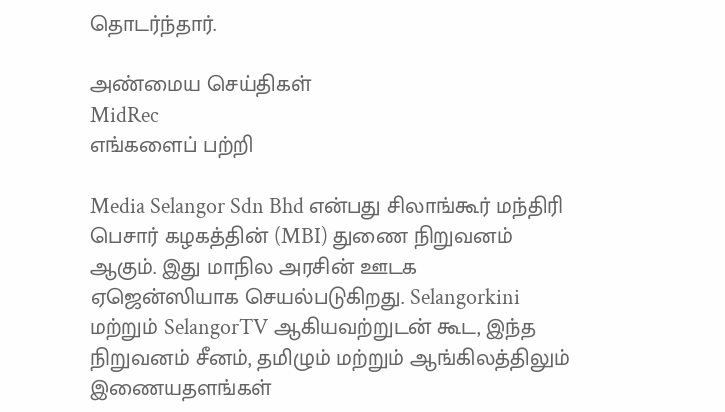தொடர்ந்தார்.

அண்மைய செய்திகள்
MidRec
எங்களைப் பற்றி

Media Selangor Sdn Bhd என்பது சிலாங்கூர் மந்திரி பெசார் கழகத்தின் (MBI) துணை நிறுவனம் ஆகும். இது மாநில அரசின் ஊடக ஏஜென்ஸியாக செயல்படுகிறது. Selangorkini மற்றும் SelangorTV ஆகியவற்றுடன் கூட, இந்த நிறுவனம் சீனம், தமிழும் மற்றும் ஆங்கிலத்திலும் இணையதளங்கள்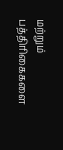மற்றும் பத்திரிகைகளை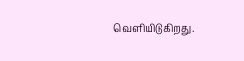வெளியிடுகிறது.